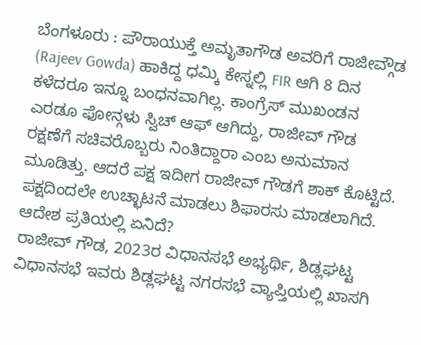ಬೆಂಗಳೂರು : ಪೌರಾಯುಕ್ತೆ ಅಮೃತಾಗೌಡ ಅವರಿಗೆ ರಾಜೀವ್ಗೌಡ (Rajeev Gowda) ಹಾಕಿದ್ದ ಧಮ್ಕಿ ಕೇಸ್ನಲ್ಲಿ FIR ಆಗಿ 8 ದಿನ ಕಳೆದರೂ ಇನ್ನೂ ಬಂಧನವಾಗಿಲ್ಲ. ಕಾಂಗ್ರೆಸ್ ಮುಖಂಡನ ಎರಡೂ ಫೋನ್ಗಳು ಸ್ವಿಚ್ ಆಫ್ ಆಗಿದ್ದು, ರಾಜೀವ್ ಗೌಡ ರಕ್ಷಣೆಗೆ ಸಚಿವರೊಬ್ಬರು ನಿಂತಿದ್ದಾರಾ ಎಂಬ ಅನುಮಾನ ಮೂಡಿತ್ತು. ಆದರೆ ಪಕ್ಷ ಇದೀಗ ರಾಜೀವ್ ಗೌಡಗೆ ಶಾಕ್ ಕೊಟ್ಟಿದೆ. ಪಕ್ಷದಿಂದಲೇ ಉಚ್ಛಾಟನೆ ಮಾಡಲು ಶಿಫಾರಸು ಮಾಡಲಾಗಿದೆ.
ಆದೇಶ ಪ್ರತಿಯಲ್ಲಿ ಏನಿದೆ?
ರಾಜೀವ್ ಗೌಡ, 2023ರ ವಿಧಾನಸಭೆ ಅಭ್ಯರ್ಥಿ, ಶಿಡ್ಲಘಟ್ಟ ವಿಧಾನಸಭೆ ಇವರು ಶಿಡ್ಲಘಟ್ಟ ನಗರಸಭೆ ವ್ಯಾಪ್ತಿಯಲ್ಲಿ ಖಾಸಗಿ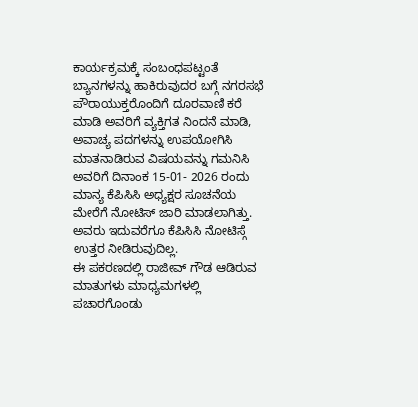ಕಾರ್ಯಕ್ರಮಕ್ಕೆ ಸಂಬಂಧಪಟ್ಟಂತೆ ಬ್ಯಾನಗಳನ್ನು ಹಾಕಿರುವುದರ ಬಗ್ಗೆ ನಗರಸಭೆ ಪೌರಾಯುಕ್ತರೊಂದಿಗೆ ದೂರವಾಣಿ ಕರೆ ಮಾಡಿ ಅವರಿಗೆ ವ್ಯಕ್ತಿಗತ ನಿಂದನೆ ಮಾಡಿ, ಅವಾಚ್ಯ ಪದಗಳನ್ನು ಉಪಯೋಗಿಸಿ ಮಾತನಾಡಿರುವ ವಿಷಯವನ್ನು ಗಮನಿಸಿ ಅವರಿಗೆ ದಿನಾಂಕ 15-01- 2026 ರಂದು ಮಾನ್ಯ ಕೆಪಿಸಿಸಿ ಅಧ್ಯಕ್ಷರ ಸೂಚನೆಯ ಮೇರೆಗೆ ನೋಟಿಸ್ ಜಾರಿ ಮಾಡಲಾಗಿತ್ತು. ಅವರು ಇದುವರೆಗೂ ಕೆಪಿಸಿಸಿ ನೋಟಿಸ್ಗೆ ಉತ್ತರ ನೀಡಿರುವುದಿಲ್ಲ.
ಈ ಪಕರಣದಲ್ಲಿ ರಾಜೀವ್ ಗೌಡ ಆಡಿರುವ ಮಾತುಗಳು ಮಾಧ್ಯಮಗಳಲ್ಲಿ ಪಚಾರಗೊಂಡು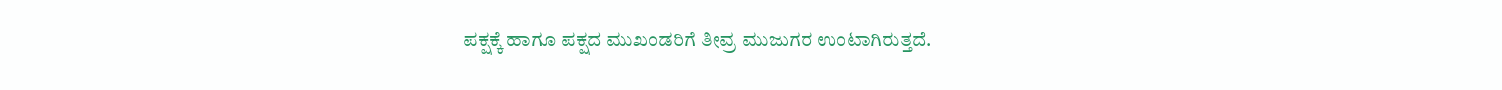ಪಕ್ಷಕ್ಕೆ ಹಾಗೂ ಪಕ್ಷದ ಮುಖಂಡರಿಗೆ ತೀವ್ರ ಮುಜುಗರ ಉಂಟಾಗಿರುತ್ತದೆ.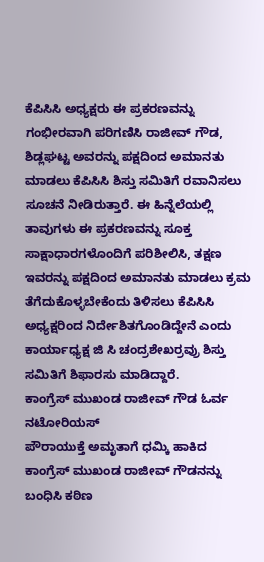ಕೆಪಿಸಿಸಿ ಅಧ್ಯಕ್ಷರು ಈ ಪ್ರಕರಣವನ್ನು ಗಂಭೀರವಾಗಿ ಪರಿಗಣಿಸಿ ರಾಜೀವ್ ಗೌಡ, ಶಿಡ್ಲಘಟ್ಟ ಅವರನ್ನು ಪಕ್ಷದಿಂದ ಅಮಾನತು ಮಾಡಲು ಕೆಪಿಸಿಸಿ ಶಿಸ್ತು ಸಮಿತಿಗೆ ರವಾನಿಸಲು ಸೂಚನೆ ನೀಡಿರುತ್ತಾರೆ. ಈ ಹಿನ್ನೆಲೆಯಲ್ಲಿ ತಾವುಗಳು ಈ ಪ್ರಕರಣವನ್ನು ಸೂಕ್ತ ಸಾಕ್ಷಾಧಾರಗಳೊಂದಿಗೆ ಪರಿಶೀಲಿಸಿ, ತಕ್ಷಣ ಇವರನ್ನು ಪಕ್ಷದಿಂದ ಅಮಾನತು ಮಾಡಲು ಕ್ರಮ ತೆಗೆದುಕೊಳ್ಳಬೇಕೆಂದು ತಿಳಿಸಲು ಕೆಪಿಸಿಸಿ ಅಧ್ಯಕ್ಷರಿಂದ ನಿರ್ದೇಶಿತಗೊಂಡಿದ್ದೇನೆ ಎಂದು ಕಾರ್ಯಾಧ್ಯಕ್ಷ ಜಿ ಸಿ ಚಂದ್ರಶೇಖರ್ರವ್ರು ಶಿಸ್ತು ಸಮಿತಿಗೆ ಶಿಫಾರಸು ಮಾಡಿದ್ದಾರೆ.
ಕಾಂಗ್ರೆಸ್ ಮುಖಂಡ ರಾಜೀವ್ ಗೌಡ ಓರ್ವ ನಟೋರಿಯಸ್
ಪೌರಾಯುಕ್ತೆ ಅಮೃತಾಗೆ ಧಮ್ಕಿ ಹಾಕಿದ ಕಾಂಗ್ರೆಸ್ ಮುಖಂಡ ರಾಜೀವ್ ಗೌಡನನ್ನು ಬಂಧಿಸಿ ಕಠಿಣ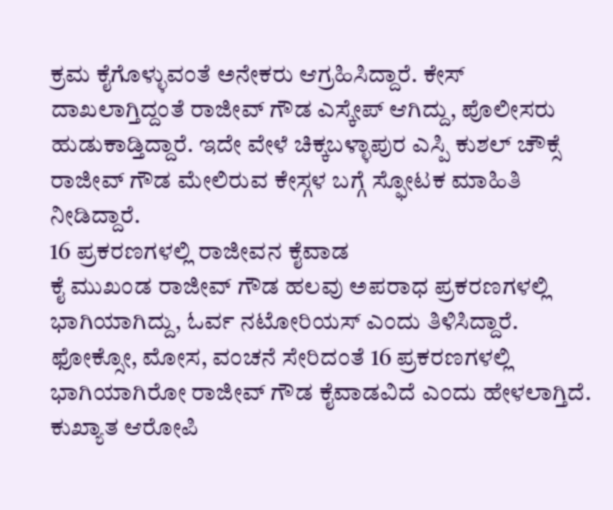ಕ್ರಮ ಕೈಗೊಳ್ಳುವಂತೆ ಅನೇಕರು ಆಗ್ರಹಿಸಿದ್ದಾರೆ. ಕೇಸ್ ದಾಖಲಾಗ್ತಿದ್ದಂತೆ ರಾಜೀವ್ ಗೌಡ ಎಸ್ಕೇಪ್ ಆಗಿದ್ದು, ಪೊಲೀಸರು ಹುಡುಕಾಡ್ತಿದ್ದಾರೆ. ಇದೇ ವೇಳೆ ಚಿಕ್ಕಬಳ್ಳಾಪುರ ಎಸ್ಪಿ ಕುಶಲ್ ಚೌಕ್ಸೆ ರಾಜೀವ್ ಗೌಡ ಮೇಲಿರುವ ಕೇಸ್ಗಳ ಬಗ್ಗೆ ಸ್ಫೋಟಕ ಮಾಹಿತಿ ನೀಡಿದ್ದಾರೆ.
16 ಪ್ರಕರಣಗಳಲ್ಲಿ ರಾಜೀವನ ಕೈವಾಡ
ಕೈ ಮುಖಂಡ ರಾಜೀವ್ ಗೌಡ ಹಲವು ಅಪರಾಧ ಪ್ರಕರಣಗಳಲ್ಲಿ ಭಾಗಿಯಾಗಿದ್ದು, ಓರ್ವ ನಟೋರಿಯಸ್ ಎಂದು ತಿಳಿಸಿದ್ದಾರೆ. ಫೋಕ್ಸೋ, ಮೋಸ, ವಂಚನೆ ಸೇರಿದಂತೆ 16 ಪ್ರಕರಣಗಳಲ್ಲಿ ಭಾಗಿಯಾಗಿರೋ ರಾಜೀವ್ ಗೌಡ ಕೈವಾಡವಿದೆ ಎಂದು ಹೇಳಲಾಗ್ತಿದೆ. ಕುಖ್ಯಾತ ಆರೋಪಿ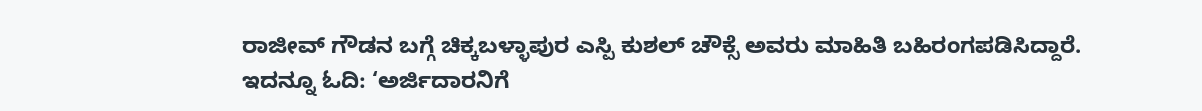ರಾಜೀವ್ ಗೌಡನ ಬಗ್ಗೆ ಚಿಕ್ಕಬಳ್ಳಾಪುರ ಎಸ್ಪಿ ಕುಶಲ್ ಚೌಕ್ಸೆ ಅವರು ಮಾಹಿತಿ ಬಹಿರಂಗಪಡಿಸಿದ್ದಾರೆ.
ಇದನ್ನೂ ಓದಿ: ‘ಅರ್ಜಿದಾರನಿಗೆ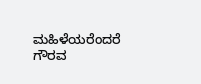ಮಹಿಳೆಯರೆಂದರೆ ಗೌರವ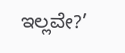ಇಲ್ಲವೇ?’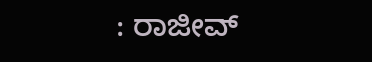: ರಾಜೀವ್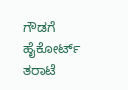ಗೌಡಗೆ ಹೈಕೋರ್ಟ್ ತರಾಟೆ